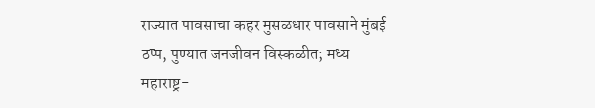राज्यात पावसाचा कहर मुसळधार पावसाने मुंबई ठप्प, पुण्यात जनजीवन विस्कळीत; मध्य महाराष्ट्र-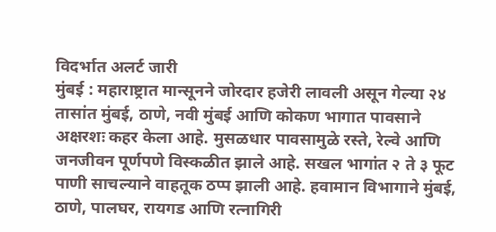विदर्भात अलर्ट जारी
मुंबई : महाराष्ट्रात मान्सूनने जोरदार हजेरी लावली असून गेल्या २४ तासांत मुंबई, ठाणे, नवी मुंबई आणि कोकण भागात पावसाने अक्षरशः कहर केला आहे. मुसळधार पावसामुळे रस्ते, रेल्वे आणि जनजीवन पूर्णपणे विस्कळीत झाले आहे. सखल भागांत २ ते ३ फूट पाणी साचल्याने वाहतूक ठप्प झाली आहे. हवामान विभागाने मुंबई, ठाणे, पालघर, रायगड आणि रत्नागिरी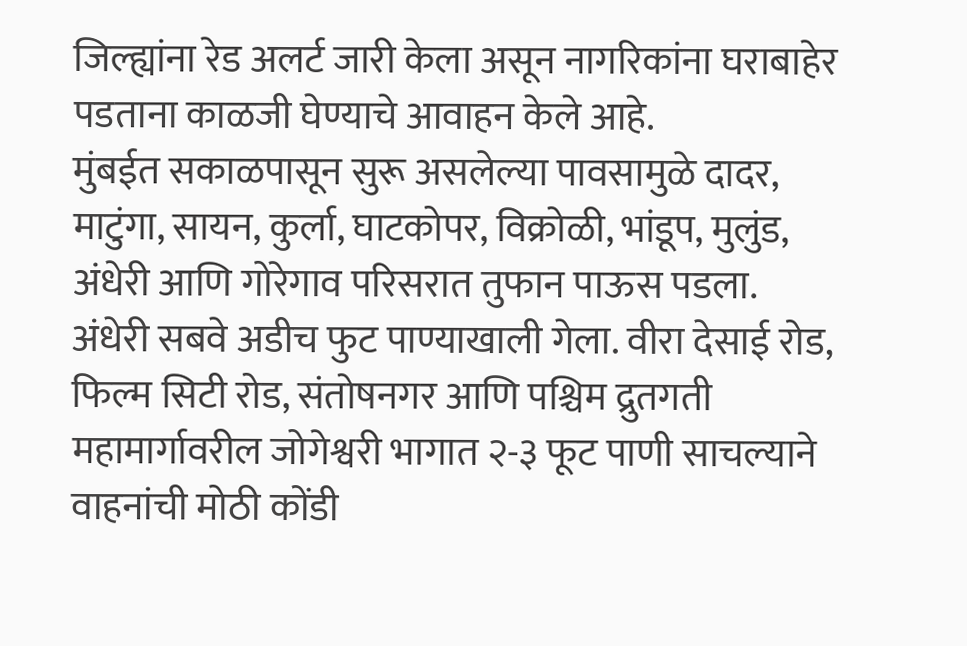जिल्ह्यांना रेड अलर्ट जारी केला असून नागरिकांना घराबाहेर पडताना काळजी घेण्याचे आवाहन केले आहे.
मुंबईत सकाळपासून सुरू असलेल्या पावसामुळे दादर, माटुंगा, सायन, कुर्ला, घाटकोपर, विक्रोळी, भांडूप, मुलुंड, अंधेरी आणि गोरेगाव परिसरात तुफान पाऊस पडला. अंधेरी सबवे अडीच फुट पाण्याखाली गेला. वीरा देसाई रोड, फिल्म सिटी रोड, संतोषनगर आणि पश्चिम द्रुतगती महामार्गावरील जोगेश्वरी भागात २-३ फूट पाणी साचल्याने वाहनांची मोठी कोंडी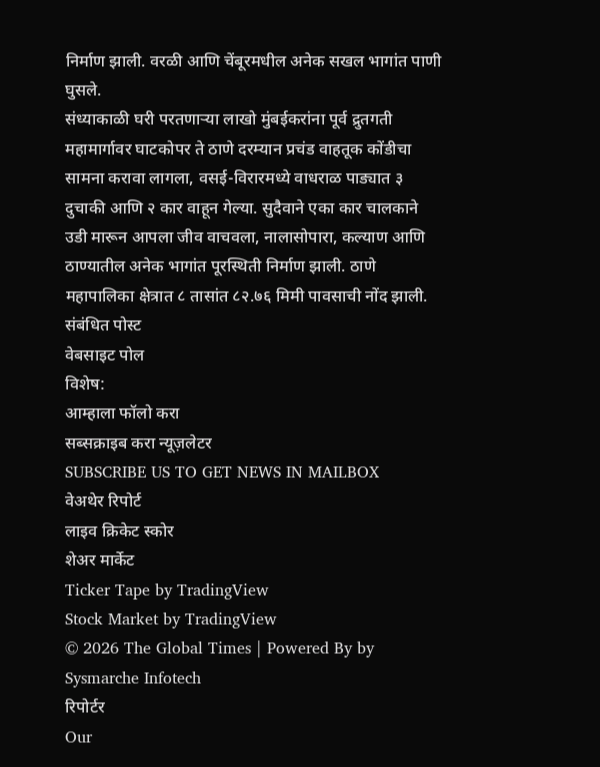निर्माण झाली. वरळी आणि चेंबूरमधील अनेक सखल भागांत पाणी घुसले.
संध्याकाळी घरी परतणाऱ्या लाखो मुंबईकरांना पूर्व द्रुतगती महामार्गावर घाटकोपर ते ठाणे दरम्यान प्रचंड वाहतूक कोंडीचा सामना करावा लागला, वसई-विरारमध्ये वाधराळ पाड्यात ३ दुचाकी आणि २ कार वाहून गेल्या. सुदैवाने एका कार चालकाने उडी मारून आपला जीव वाचवला, नालासोपारा, कल्याण आणि ठाण्यातील अनेक भागांत पूरस्थिती निर्माण झाली. ठाणे महापालिका क्षेत्रात ८ तासांत ८२.७६ मिमी पावसाची नोंद झाली.
संबंधित पोस्ट
वेबसाइट पोल
विशेष:
आम्हाला फॉलो करा
सब्सक्राइब करा न्यूज़लेटर
SUBSCRIBE US TO GET NEWS IN MAILBOX
वेअथेर रिपोर्ट
लाइव क्रिकेट स्कोर
शेअर मार्केट
Ticker Tape by TradingView
Stock Market by TradingView
© 2026 The Global Times | Powered By by Sysmarche Infotech
रिपोर्टर
Our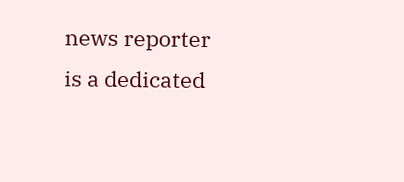news reporter is a dedicated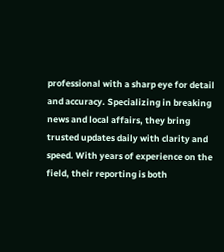professional with a sharp eye for detail and accuracy. Specializing in breaking news and local affairs, they bring trusted updates daily with clarity and speed. With years of experience on the field, their reporting is both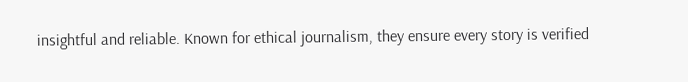insightful and reliable. Known for ethical journalism, they ensure every story is verified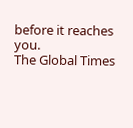before it reaches you.
The Global Times